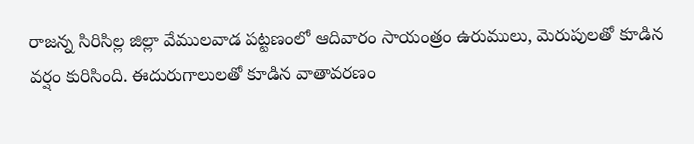రాజన్న సిరిసిల్ల జిల్లా వేములవాడ పట్టణంలో ఆదివారం సాయంత్రం ఉరుములు, మెరుపులతో కూడిన వర్షం కురిసింది. ఈదురుగాలులతో కూడిన వాతావరణం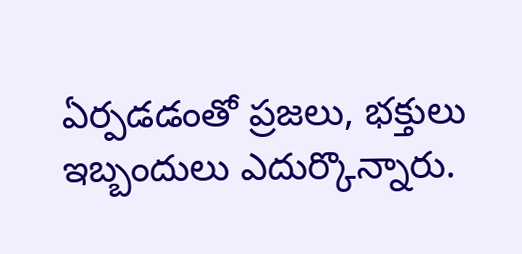ఏర్పడడంతో ప్రజలు, భక్తులు ఇబ్బందులు ఎదుర్కొన్నారు.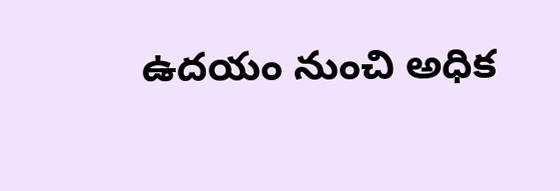ఉదయం నుంచి అధిక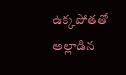ఉక్కపోతతో అల్లాడిన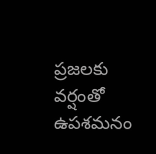ప్రజలకు వర్షంతో ఉపశమనం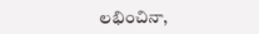లభించినా,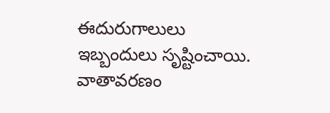ఈదురుగాలులు ఇబ్బందులు సృష్టించాయి. వాతావరణం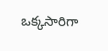ఒక్కసారిగా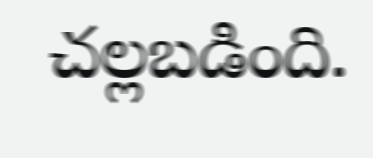చల్లబడింది.